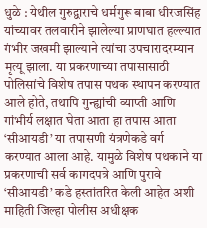धुळे : येथील गुरुद्वाराचे धर्मगुरू बाबा धीरजसिंह यांच्यावर तलवारीने झालेल्या प्राणघात हल्ल्यात गंभीर जखमी झाल्याने त्यांचा उपचारादरम्यान मृत्यू झाला. या प्रकरणाच्या तपासासाठी पोलिसांचे विशेष तपास पथक स्थापन करण्यात आले होते, तथापि गुन्ह्यांची व्याप्ती आणि गांभीर्य लक्षात घेता आता हा तपास आता ‘सीआयडी’ या तपासणी यंत्रणेकडे वर्ग करण्यात आला आहे. यामुळे विशेष पथकाने या प्रकरणाची सर्व कागदपत्रे आणि पुरावे ‘सीआयडी’ कडे हस्तांतरित केली आहेत अशी माहिती जिल्हा पोलीस अधीक्षक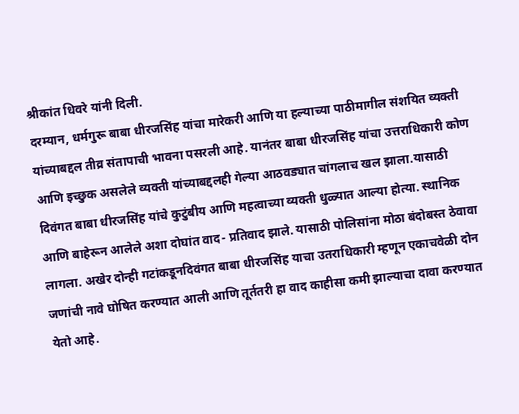श्रीकांत धिवरे यांनी दिली.
दरम्यान, धर्मगुरू बाबा धीरजसिंह यांचा मारेकरी आणि या हल्याच्या पाठीमागील संशयित व्यक्ती यांच्याबद्दल तीव्र संतापाची भावना पसरली आहे. यानंतर बाबा धीरजसिंह यांचा उत्तराधिकारी कोण आणि इच्छुक असलेले व्यक्ती यांच्याबद्दलही गेल्या आठवड्यात चांगलाच खल झाला.यासाठी दिवंगत बाबा धीरजसिंह यांचे कुटुंबीय आणि महत्वाच्या व्यक्ती धुळ्यात आल्या होत्या. स्थानिक आणि बाहेरून आलेले अशा दोघांत वाद- प्रतिवाद झाले. यासाठी पोलिसांना मोठा बंदोबस्त ठेवावा लागला. अखेर दोन्ही गटांकडूनदिवंगत बाबा धीरजसिंह याचा उतराधिकारी म्हणून एकाचवेळी दोन जणांची नावे घोषित करण्यात आली आणि तूर्ततरी हा वाद काहीसा कमी झाल्याचा दावा करण्यात येतो आहे.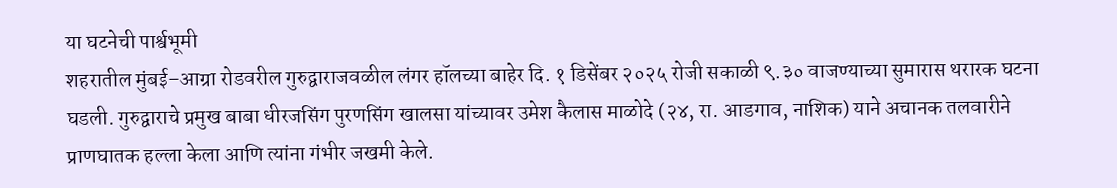या घटनेची पार्श्वभूमी
शहरातील मुंबई–आग्रा रोडवरील गुरुद्वाराजवळील लंगर हॉलच्या बाहेर दि. १ डिसेंबर २०२५ रोजी सकाळी ९.३० वाजण्याच्या सुमारास थरारक घटना घडली. गुरुद्वाराचे प्रमुख बाबा धीरजसिंग पुरणसिंग खालसा यांच्यावर उमेश कैलास माळोदे (२४, रा. आडगाव, नाशिक) याने अचानक तलवारीने प्राणघातक हल्ला केला आणि त्यांना गंभीर जखमी केले.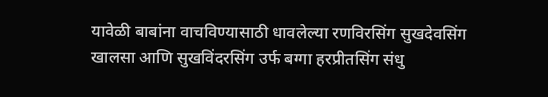यावेळी बाबांना वाचविण्यासाठी धावलेल्या रणविरसिंग सुखदेवसिंग खालसा आणि सुखविंदरसिंग उर्फ बग्गा हरप्रीतसिंग संधु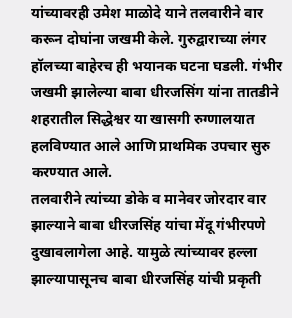यांच्यावरही उमेश माळोदे याने तलवारीने वार करून दोघांना जखमी केले. गुरुद्वाराच्या लंगर हॉलच्या बाहेरच ही भयानक घटना घडली. गंभीर जखमी झालेल्या बाबा धीरजसिंग यांना तातडीने शहरातील सिद्धेश्वर या खासगी रुग्णालयात हलविण्यात आले आणि प्राथमिक उपचार सुरु करण्यात आले.
तलवारीने त्यांच्या डोके व मानेवर जोरदार वार झाल्याने बाबा धीरजसिंह यांचा मेंदू गंभीरपणे दुखावलागेला आहे. यामुळे त्यांच्यावर हल्ला झाल्यापासूनच बाबा धीरजसिंह यांची प्रकृती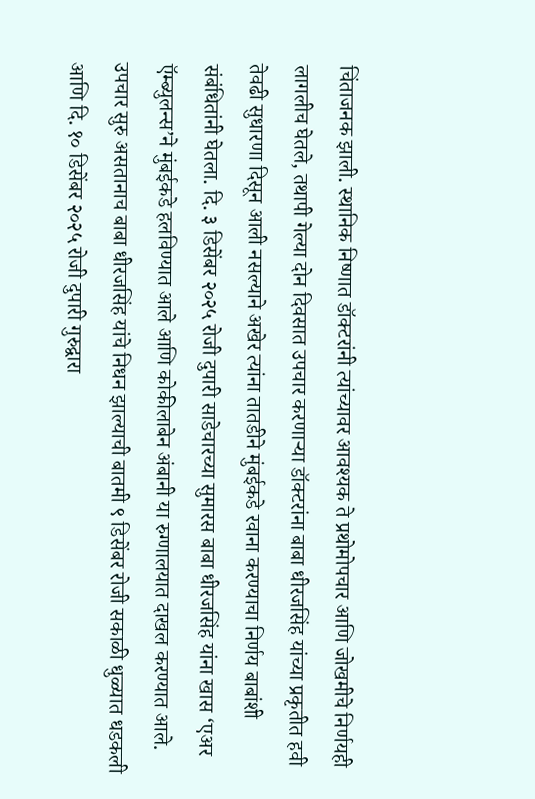चिंताजनक झाली. स्थानिक निष्णात डॉक्टरांनी त्यांच्यावर आवश्यक ते प्रथोमोपचार आणि जोखमीचे निर्णयही लागलीच घेतले, तथापी गेल्या दोन दिवसात उपचार करणाऱ्या डॉक्टरांना बाबा धीरजसिंह यांच्या प्रकृतीत हवी तेवढी सुधारणा दिसून आली नसल्याने अखेर त्यांना तातडीने मुंबईकडे रवाना करण्याचा निर्णय बाबांशी संबंधितांनी घेतला. दि. ३ डिसेंबर २०२५ रोजी दुपारी साडेचारच्या सुमारस बाबा धीरजसिंह यांना खास ‘एअर ऍम्ब्युलन्स’ने मुंबईकडे हलविण्यात आले आणि कोकीलाबेन अंबानी या रुग्णालयात दाखल करण्यात आले.
उपचार सुरु असतानाच बाबा धीरजसिंह यांचे निधन झाल्याची बातमी ९ डिसेंबर रोजी सकाळी धुळ्यात धडकली आणि दि. १० डिसेंबर २०२५ रोजी दुपारी गुरुद्वारा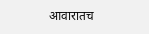आवारातच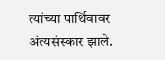त्यांच्या पार्थिवावर अंत्यसंस्कार झाले.